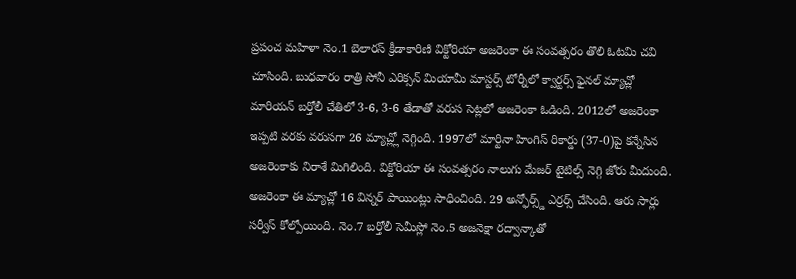ప్రపంచ మహిళా నెం.1 బెలారస్ క్రీడాకారిణి విక్టోరియా అజరెంకా ఈ సంవత్సరం తొలి ఓటమి చవి చూసింది. బుధవారం రాత్రి సోనీ ఎరిక్సన్ మియామీ మాస్టర్స్ టోర్నీలో క్వార్టర్స్ ఫైనల్ మ్యాచ్లో మారియన్ బర్తోలీ చేతిలో 3-6, 3-6 తేడాతో వరుస సెట్లలో అజరెంకా ఓడింది. 2012లో అజరెంకా ఇప్పటి వరకు వరుసగా 26 మ్యాచ్ల్లో నెగ్గింది. 1997లో మార్టినా హింగిస్ రికార్డు (37-0)పై కన్నేసిన అజరెంకాకు నిరాశే మిగిలింది. విక్టోరియా ఈ సంవత్సరం నాలుగు మేజర్ టైటిల్స్ నెగ్గి జోరు మీదుంది. అజరెంకా ఈ మ్యాచ్లో 16 విన్నర్ పాయింట్లు సాధించింది. 29 అన్ఫోర్స్డ్ ఎర్రర్స్ చేసింది. ఆరు సార్లు సర్వీస్ కోల్పోయింది. నెం.7 బర్తోలీ సెమీస్లో నెం.5 అజనెక్షా రద్వాన్కాతో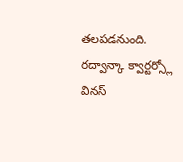తలపడనుంది. రద్వాన్కా క్వార్టర్స్లో వినస్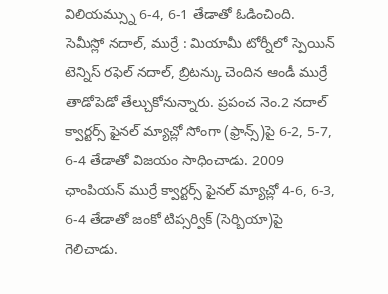విలియమ్స్ను 6-4, 6-1 తేడాతో ఓడించింది.
సెమీస్లో నదాల్, ముర్రే : మియామీ టోర్నీలో స్పెయిన్ టెన్నిస్ రఫెల్ నదాల్, బ్రిటన్కు చెందిన ఆండీ ముర్రే తాడోపెడో తేల్చుకోనున్నారు. ప్రపంచ నెం.2 నదాల్ క్వార్టర్స్ ఫైనల్ మ్యాచ్లో సోంగా (ఫ్రాన్స్)పై 6-2, 5-7, 6-4 తేడాతో విజయం సాధించాడు. 2009 ఛాంపియన్ ముర్రే క్వార్టర్స్ ఫైనల్ మ్యాచ్లో 4-6, 6-3, 6-4 తేడాతో జంకో టిప్సర్విక్ (సెర్బియా)పై గెలిచాడు.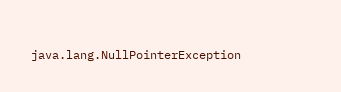java.lang.NullPointerException